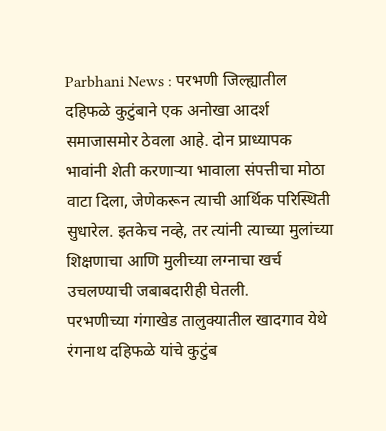Parbhani News : परभणी जिल्ह्यातील दहिफळे कुटुंबाने एक अनोखा आदर्श समाजासमोर ठेवला आहे. दोन प्राध्यापक भावांनी शेती करणाऱ्या भावाला संपत्तीचा मोठा वाटा दिला, जेणेकरून त्याची आर्थिक परिस्थिती सुधारेल. इतकेच नव्हे, तर त्यांनी त्याच्या मुलांच्या शिक्षणाचा आणि मुलीच्या लग्नाचा खर्च उचलण्याची जबाबदारीही घेतली.
परभणीच्या गंगाखेड तालुक्यातील खादगाव येथे रंगनाथ दहिफळे यांचे कुटुंब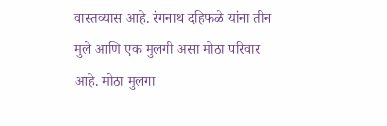वास्तव्यास आहे. रंगनाथ दहिफळे यांना तीन मुले आणि एक मुलगी असा मोठा परिवार आहे. मोठा मुलगा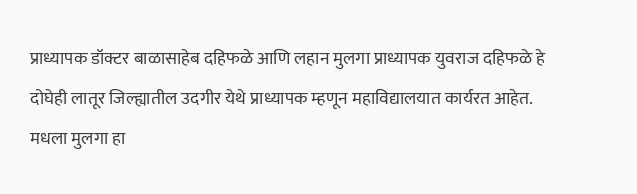प्राध्यापक डॉक्टर बाळासाहेब दहिफळे आणि लहान मुलगा प्राध्यापक युवराज दहिफळे हे दोघेही लातूर जिल्ह्यातील उदगीर येथे प्राध्यापक म्हणून महाविद्यालयात कार्यरत आहेत. मधला मुलगा हा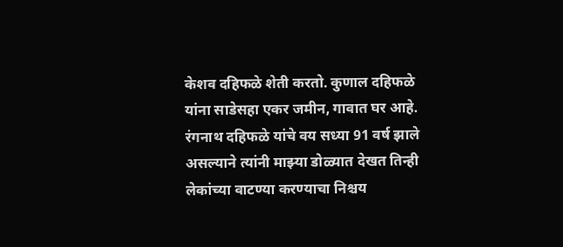केशव दहिफळे शेती करतो. कुणाल दहिफळे यांना साडेसहा एकर जमीन, गावात घर आहे. रंगनाथ दहिफळे यांचे वय सध्या 91 वर्ष झाले असल्याने त्यांनी माझ्या डोळ्यात देखत तिन्ही लेकांच्या वाटण्या करण्याचा निश्चय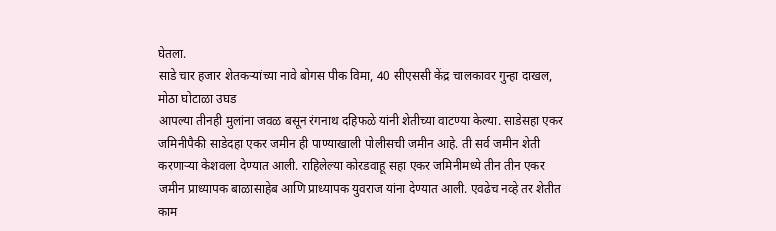घेतला.
साडे चार हजार शेतकऱ्यांच्या नावे बोगस पीक विमा, 40 सीएससी केंद्र चालकावर गुन्हा दाखल, मोठा घोटाळा उघड
आपल्या तीनही मुलांना जवळ बसून रंगनाथ दहिफळे यांनी शेतीच्या वाटण्या केल्या. साडेसहा एकर जमिनीपैकी साडेदहा एकर जमीन ही पाण्याखाली पोलीसची जमीन आहे. ती सर्व जमीन शेती करणाऱ्या केशवला देण्यात आली. राहिलेल्या कोरडवाहू सहा एकर जमिनीमध्ये तीन तीन एकर जमीन प्राध्यापक बाळासाहेब आणि प्राध्यापक युवराज यांना देण्यात आली. एवढेच नव्हे तर शेतीत काम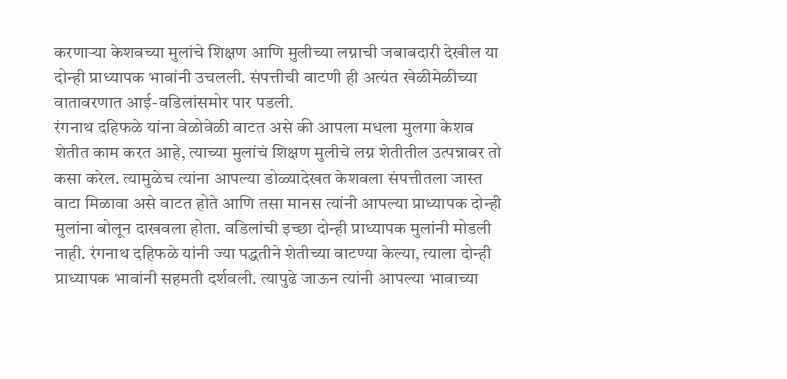करणाऱ्या केशवच्या मुलांचे शिक्षण आणि मुलीच्या लग्नाची जबाबदारी देखील या दोन्ही प्राध्यापक भावांनी उचलली. संपत्तीची वाटणी ही अत्यंत खेळीमेळीच्या वातावरणात आई-वडिलांसमोर पार पडली.
रंगनाथ दहिफळे यांना वेळोवेळी वाटत असे की आपला मधला मुलगा केशव शेतीत काम करत आहे, त्याच्या मुलांचं शिक्षण मुलीचे लग्न शेतीतील उत्पन्नावर तो कसा करेल. त्यामुळेच त्यांना आपल्या डोळ्यादेखत केशवला संपत्तीतला जास्त वाटा मिळावा असे वाटत होते आणि तसा मानस त्यांनी आपल्या प्राध्यापक दोन्ही मुलांना बोलून दाखवला होता. वडिलांची इच्छा दोन्ही प्राध्यापक मुलांनी मोडली नाही. रंगनाथ दहिफळे यांनी ज्या पद्धतीने शेतीच्या वाटण्या केल्या, त्याला दोन्ही प्राध्यापक भावांनी सहमती दर्शवली. त्यापुढे जाऊन त्यांनी आपल्या भावाच्या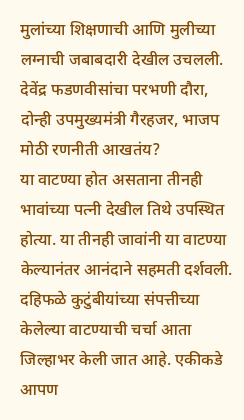मुलांच्या शिक्षणाची आणि मुलीच्या लग्नाची जबाबदारी देखील उचलली.
देवेंद्र फडणवीसांचा परभणी दौरा, दोन्ही उपमुख्यमंत्री गैरहजर, भाजप मोठी रणनीती आखतंय?
या वाटण्या होत असताना तीनही भावांच्या पत्नी देखील तिथे उपस्थित होत्या. या तीनही जावांनी या वाटण्या केल्यानंतर आनंदाने सहमती दर्शवली. दहिफळे कुटुंबीयांच्या संपत्तीच्या केलेल्या वाटण्याची चर्चा आता जिल्हाभर केली जात आहे. एकीकडे आपण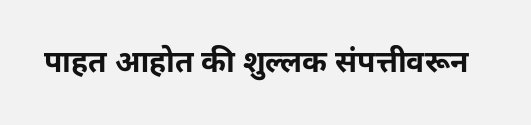पाहत आहोत की शुल्लक संपत्तीवरून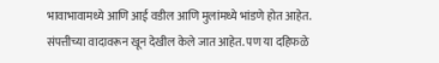भावाभावामध्ये आणि आई वडील आणि मुलांमध्ये भांडणे होत आहेत. संपत्तीच्या वादावरून खून देखील केले जात आहेत. पण या दहिफळे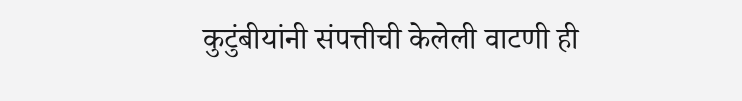कुटुंबीयांनी संपत्तीची केलेली वाटणी ही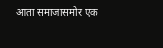आता समाजासमोर एक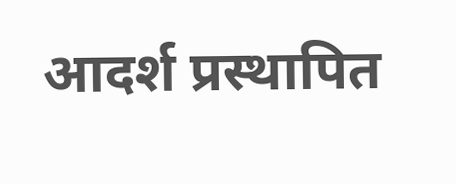आदर्श प्रस्थापित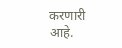करणारी आहे.